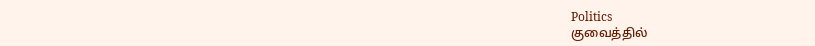Politics
குவைத்தில்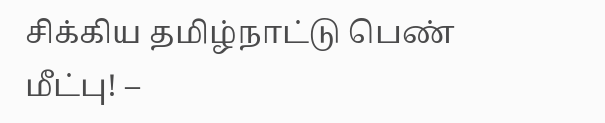சிக்கிய தமிழ்நாட்டு பெண் மீட்பு! –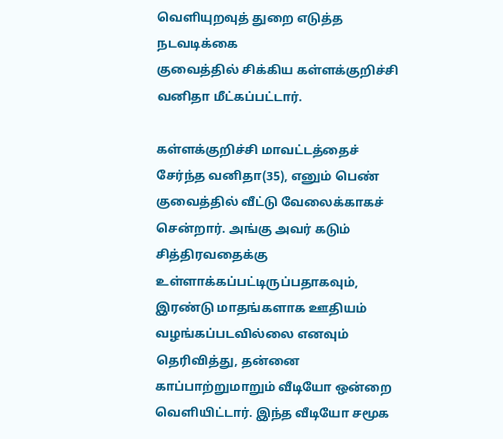வெளியுறவுத் துறை எடுத்த நடவடிக்கை
குவைத்தில் சிக்கிய கள்ளக்குறிச்சி வனிதா மீட்கப்பட்டார்.

கள்ளக்குறிச்சி மாவட்டத்தைச் சேர்ந்த வனிதா(35), எனும் பெண் குவைத்தில் வீட்டு வேலைக்காகச் சென்றார். அங்கு அவர் கடும் சித்திரவதைக்கு உள்ளாக்கப்பட்டிருப்பதாகவும், இரண்டு மாதங்களாக ஊதியம் வழங்கப்படவில்லை எனவும் தெரிவித்து, தன்னை காப்பாற்றுமாறும் வீடியோ ஒன்றை வெளியிட்டார். இந்த வீடியோ சமூக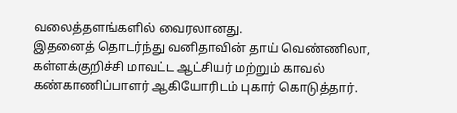வலைத்தளங்களில் வைரலானது.
இதனைத் தொடர்ந்து வனிதாவின் தாய் வெண்ணிலா, கள்ளக்குறிச்சி மாவட்ட ஆட்சியர் மற்றும் காவல் கண்காணிப்பாளர் ஆகியோரிடம் புகார் கொடுத்தார்.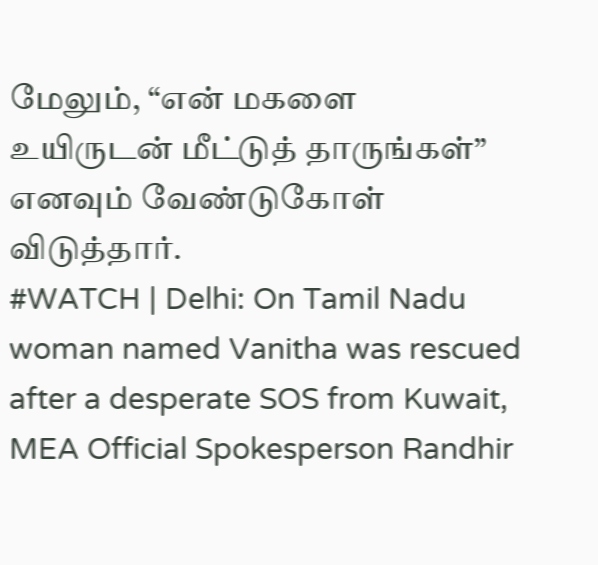மேலும், “என் மகளை உயிருடன் மீட்டுத் தாருங்கள்” எனவும் வேண்டுகோள் விடுத்தார்.
#WATCH | Delhi: On Tamil Nadu woman named Vanitha was rescued after a desperate SOS from Kuwait, MEA Official Spokesperson Randhir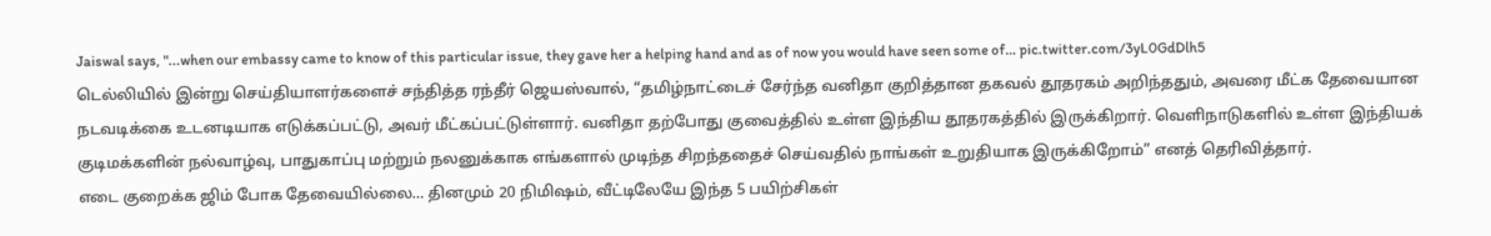Jaiswal says, "...when our embassy came to know of this particular issue, they gave her a helping hand and as of now you would have seen some of… pic.twitter.com/3yL0GdDlh5
டெல்லியில் இன்று செய்தியாளர்களைச் சந்தித்த ரந்தீர் ஜெயஸ்வால், “தமிழ்நாட்டைச் சேர்ந்த வனிதா குறித்தான தகவல் தூதரகம் அறிந்ததும், அவரை மீட்க தேவையான நடவடிக்கை உடனடியாக எடுக்கப்பட்டு, அவர் மீட்கப்பட்டுள்ளார். வனிதா தற்போது குவைத்தில் உள்ள இந்திய தூதரகத்தில் இருக்கிறார். வெளிநாடுகளில் உள்ள இந்தியக் குடிமக்களின் நல்வாழ்வு, பாதுகாப்பு மற்றும் நலனுக்காக எங்களால் முடிந்த சிறந்ததைச் செய்வதில் நாங்கள் உறுதியாக இருக்கிறோம்” எனத் தெரிவித்தார்.
எடை குறைக்க ஜிம் போக தேவையில்லை... தினமும் 20 நிமிஷம், வீட்டிலேயே இந்த 5 பயிற்சிகள்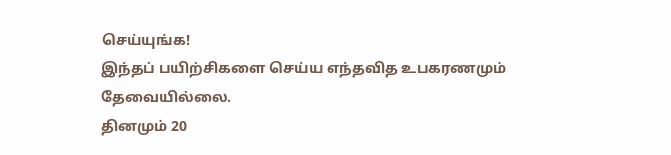செய்யுங்க!
இந்தப் பயிற்சிகளை செய்ய எந்தவித உபகரணமும் தேவையில்லை.
தினமும் 20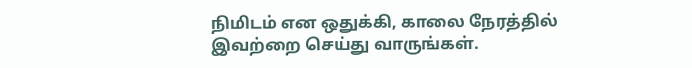நிமிடம் என ஒதுக்கி, காலை நேரத்தில் இவற்றை செய்து வாருங்கள்.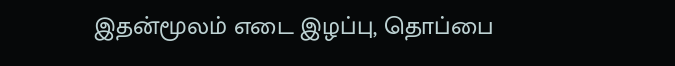இதன்மூலம் எடை இழப்பு, தொப்பை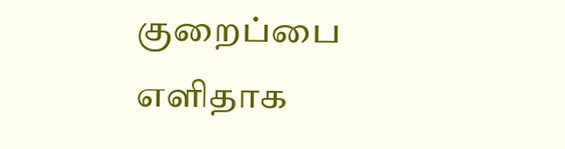குறைப்பை எளிதாக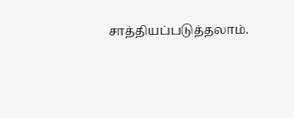சாத்தியப்படுத்தலாம்.